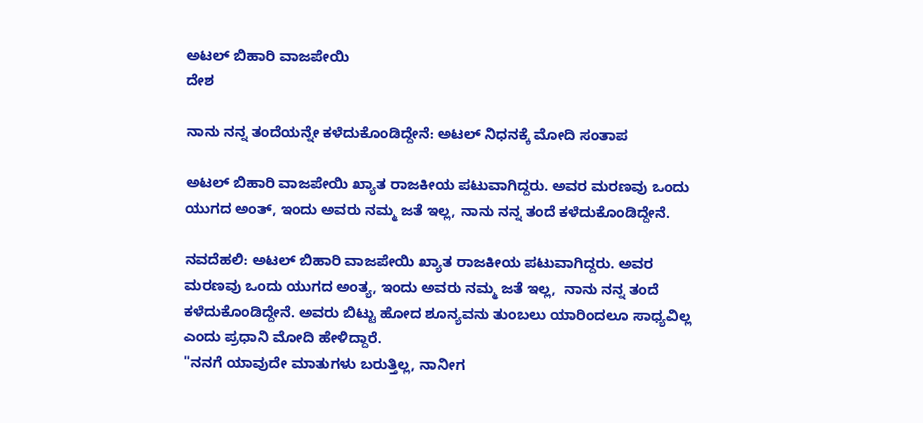ಅಟಲ್ ಬಿಹಾರಿ ವಾಜಪೇಯಿ
ದೇಶ

ನಾನು ನನ್ನ ತಂದೆಯನ್ನೇ ಕಳೆದುಕೊಂಡಿದ್ದೇನೆ: ಅಟಲ್ ನಿಧನಕ್ಕೆ ಮೋದಿ ಸಂತಾಪ

ಅಟಲ್ ಬಿಹಾರಿ ವಾಜಪೇಯಿ ಖ್ಯಾತ ರಾಜಕೀಯ ಪಟುವಾಗಿದ್ದರು. ಅವರ ಮರಣವು ಒಂದು ಯುಗದ ಅಂತ್, ಇಂದು ಅವರು ನಮ್ಮ ಜತೆ ಇಲ್ಲ, ನಾನು ನನ್ನ ತಂದೆ ಕಳೆದುಕೊಂಡಿದ್ದೇನೆ.

ನವದೆಹಲಿ: ಅಟಲ್ ಬಿಹಾರಿ ವಾಜಪೇಯಿ ಖ್ಯಾತ ರಾಜಕೀಯ ಪಟುವಾಗಿದ್ದರು. ಅವರ ಮರಣವು ಒಂದು ಯುಗದ ಅಂತ್ಯ, ಇಂದು ಅವರು ನಮ್ಮ ಜತೆ ಇಲ್ಲ,  ನಾನು ನನ್ನ ತಂದೆ ಕಳೆದುಕೊಂಡಿದ್ದೇನೆ. ಅವರು ಬಿಟ್ಟು ಹೋದ ಶೂನ್ಯವನು ತುಂಬಲು ಯಾರಿಂದಲೂ ಸಾಧ್ಯವಿಲ್ಲ ಎಂದು ಪ್ರಧಾನಿ ಮೋದಿ ಹೇಳಿದ್ದಾರೆ.
"ನನಗೆ ಯಾವುದೇ ಮಾತುಗಳು ಬರುತ್ತಿಲ್ಲ, ನಾನೀಗ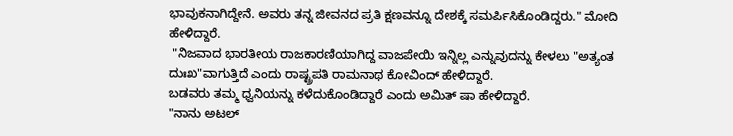ಭಾವುಕನಾಗಿದ್ದೇನೆ. ಅವರು ತನ್ನ ಜೀವನದ ಪ್ರತಿ ಕ್ಷಣವನ್ನೂ ದೇಶಕ್ಕೆ ಸಮರ್ಪಿಸಿಕೊಂಡಿದ್ದರು." ಮೋದಿ ಹೇಳಿದ್ದಾರೆ.
 "ನಿಜವಾದ ಭಾರತೀಯ ರಾಜಕಾರಣಿಯಾಗಿದ್ದ ವಾಜಪೇಯಿ ಇನ್ನಿಲ್ಲ ಎನ್ನುವುದನ್ನು ಕೇಳಲು "ಅತ್ಯಂತ ದುಃಖ"ವಾಗುತ್ತಿದೆ ಎಂದು ರಾಷ್ಟ್ರಪತಿ ರಾಮನಾಥ ಕೋವಿಂದ್ ಹೇಳಿದ್ದಾರೆ.
ಬಡವರು ತಮ್ಮ ಧ್ವನಿಯನ್ನು ಕಳೆದುಕೊಂಡಿದ್ದಾರೆ ಎಂದು ಅಮಿತ್ ಷಾ ಹೇಳಿದ್ದಾರೆ.
"ನಾನು ಅಟಲ್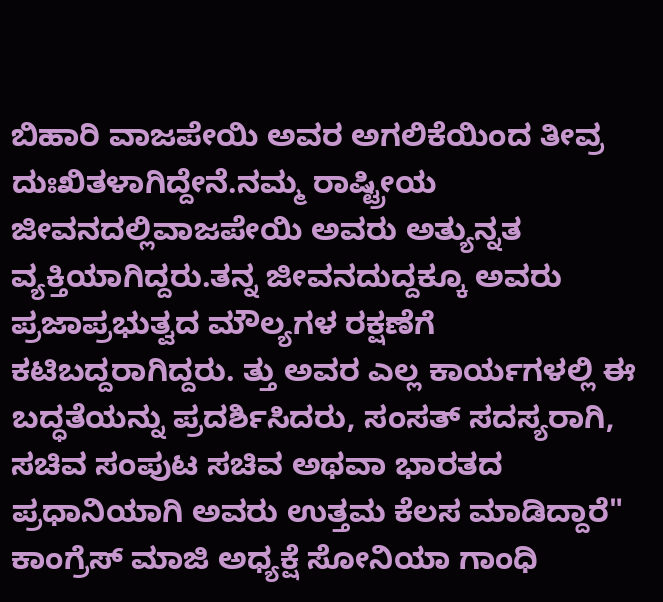ಬಿಹಾರಿ ವಾಜಪೇಯಿ ಅವರ ಅಗಲಿಕೆಯಿಂದ ತೀವ್ರ ದುಃಖಿತಳಾಗಿದ್ದೇನೆ.ನಮ್ಮ ರಾಷ್ಟ್ರೀಯ ಜೀವನದಲ್ಲಿವಾಜಪೇಯಿ ಅವರು ಅತ್ಯುನ್ನತ ವ್ಯಕ್ತಿಯಾಗಿದ್ದರು.ತನ್ನ ಜೀವನದುದ್ದಕ್ಕೂ ಅವರು ಪ್ರಜಾಪ್ರಭುತ್ವದ ಮೌಲ್ಯಗಳ ರಕ್ಷಣೆಗೆ ಕಟಿಬದ್ದರಾಗಿದ್ದರು. ತ್ತು ಅವರ ಎಲ್ಲ ಕಾರ್ಯಗಳಲ್ಲಿ ಈ ಬದ್ಧತೆಯನ್ನು ಪ್ರದರ್ಶಿಸಿದರು, ಸಂಸತ್ ಸದಸ್ಯರಾಗಿ, ಸಚಿವ ಸಂಪುಟ ಸಚಿವ ಅಥವಾ ಭಾರತದ ಪ್ರಧಾನಿಯಾಗಿ ಅವರು ಉತ್ತಮ ಕೆಲಸ ಮಾಡಿದ್ದಾರೆ" ಕಾಂಗ್ರೆಸ್ ಮಾಜಿ ಅಧ್ಯಕ್ಷೆ ಸೋನಿಯಾ ಗಾಂಧಿ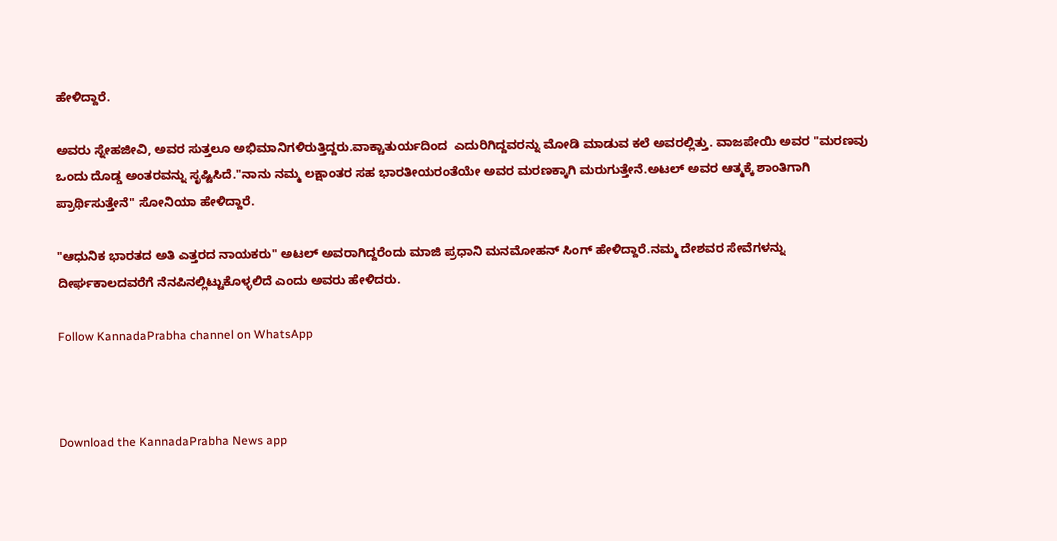ಹೇಳಿದ್ದಾರೆ.

ಅವರು ಸ್ನೇಹಜೀವಿ, ಅವರ ಸುತ್ತಲೂ ಅಭಿಮಾನಿಗಳಿರುತ್ತಿದ್ದರು.ವಾಕ್ಚಾತುರ್ಯದಿಂದ  ಎದುರಿಗಿದ್ದವರನ್ನು ಮೋಡಿ ಮಾಡುವ ಕಲೆ ಅವರಲ್ಲಿತ್ತು. ವಾಜಪೇಯಿ ಅವರ "ಮರಣವು ಒಂದು ದೊಡ್ಡ ಅಂತರವನ್ನು ಸೃಷ್ಟಿಸಿದೆ."ನಾನು ನಮ್ಮ ಲಕ್ಷಾಂತರ ಸಹ ಭಾರತೀಯರಂತೆಯೇ ಅವರ ಮರಣಕ್ಕಾಗಿ ಮರುಗುತ್ತೇನೆ.ಅಟಲ್ ಅವರ ಆತ್ಮಕ್ಕೆ ಶಾಂತಿಗಾಗಿ ಪ್ರಾರ್ಥಿಸುತ್ತೇನೆ" ಸೋನಿಯಾ ಹೇಳಿದ್ದಾರೆ.

"ಆಧುನಿಕ ಭಾರತದ ಅತಿ ಎತ್ತರದ ನಾಯಕರು" ಅಟಲ್ ಅವರಾಗಿದ್ದರೆಂದು ಮಾಜಿ ಪ್ರಧಾನಿ ಮನಮೋಹನ್ ಸಿಂಗ್ ಹೇಳಿದ್ದಾರೆ.ನಮ್ಮ ದೇಶವರ ಸೇವೆಗಳನ್ನು ದೀರ್ಘಕಾಲದವರೆಗೆ ನೆನಪಿನಲ್ಲಿಟ್ಟುಕೊಳ್ಳಲಿದೆ ಎಂದು ಅವರು ಹೇಳಿದರು.

Follow KannadaPrabha channel on WhatsApp



Download the KannadaPrabha News app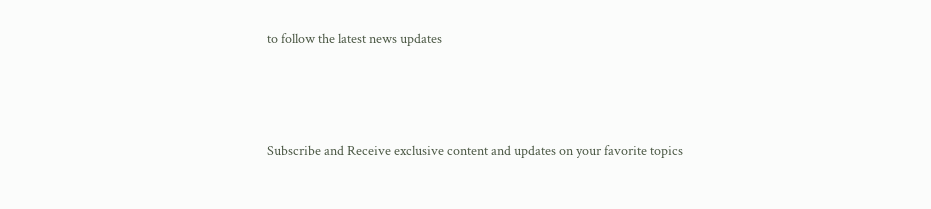to follow the latest news updates



Subscribe and Receive exclusive content and updates on your favorite topics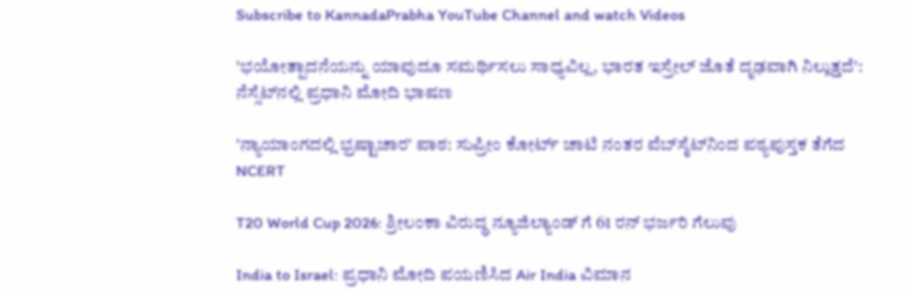Subscribe to KannadaPrabha YouTube Channel and watch Videos

'ಭಯೋತ್ಪಾದನೆಯನ್ನು ಯಾವುದೂ ಸಮರ್ಥಿಸಲು ಸಾಧ್ಯವಿಲ್ಲ, ಭಾರತ ಇಸ್ರೇಲ್ ಜೊತೆ ದೃಢವಾಗಿ ನಿಲ್ಲುತ್ತದೆ': ನೆಸ್ಸೆಟ್‌ನಲ್ಲಿ ಪ್ರಧಾನಿ ಮೋದಿ ಭಾಷಣ

'ನ್ಯಾಯಾಂಗದಲ್ಲಿ ಭ್ರಷ್ಟಾಚಾರ' ಪಾಠ: ಸುಪ್ರೀಂ ಕೋರ್ಟ್ ಚಾಟಿ ನಂತರ ವೆಬ್‌ಸೈಟ್‌ನಿಂದ ಪಠ್ಯಪುಸ್ತಕ ತೆಗೆದ NCERT

T20 World Cup 2026: ಶ್ರೀಲಂಕಾ ವಿರುದ್ಧ ನ್ಯೂಜಿಲ್ಯಾಂಡ್ ಗೆ 61 ರನ್ ಭರ್ಜರಿ ಗೆಲುವು

India to Israel: ಪ್ರಧಾನಿ ಮೋದಿ ಪಯಣಿಸಿದ Air India ವಿಮಾನ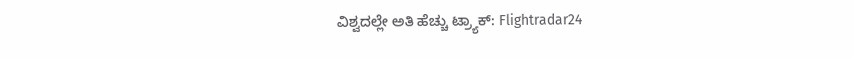ವಿಶ್ವದಲ್ಲೇ ಅತಿ ಹೆಚ್ಚು ಟ್ರ್ಯಾಕ್: Flightradar24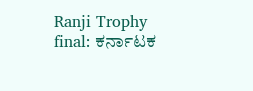Ranji Trophy final: ಕರ್ನಾಟಕ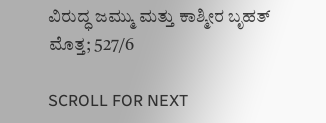ವಿರುದ್ಧ ಜಮ್ಮು ಮತ್ತು ಕಾಶ್ಮೀರ ಬೃಹತ್ ಮೊತ್ತ; 527/6

SCROLL FOR NEXT